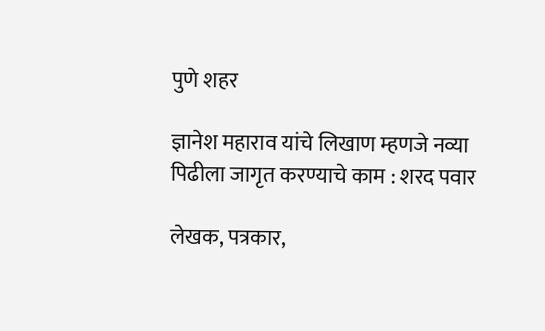पुणे शहर

ज्ञानेश महाराव यांचे लिखाण म्हणजे नव्या पिढीला जागृत करण्याचे काम : शरद पवार

लेखक, पत्रकार,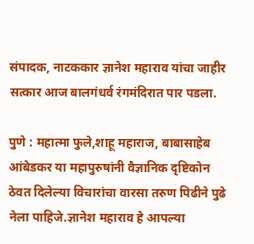संपादक, नाटककार ज्ञानेश महाराव यांचा जाहीर सत्कार आज बालगंधर्व रंगमंदिरात पार पडला.

पुणे : महात्मा फुले,शाहू महाराज, बाबासाहेब आंबेडकर या महापुरुषांनी वैज्ञानिक दृष्टिकोन ठेवत दिलेल्या विचारांचा वारसा तरुण पिढीने पुढे नेला पाहिजे.ज्ञानेश महाराव हे आपल्या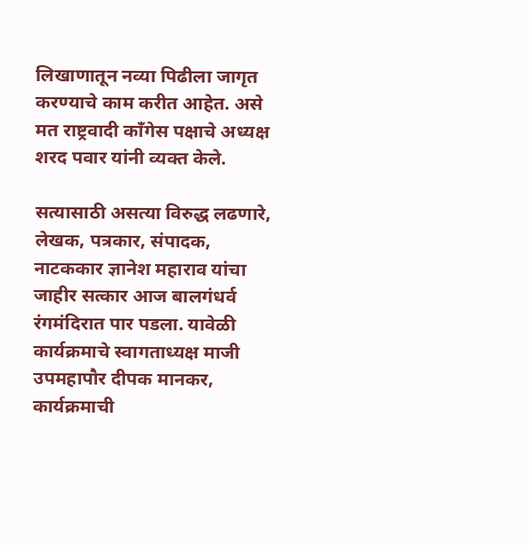लिखाणातून नव्या पिढीला जागृत करण्याचे काम करीत आहेत. असे मत राष्ट्रवादी काँगेस पक्षाचे अध्यक्ष शरद पवार यांनी व्यक्त केले.

सत्यासाठी असत्या विरुद्ध लढणारे, लेखक, पत्रकार, संपादक, नाटककार ज्ञानेश महाराव यांचा जाहीर सत्कार आज बालगंधर्व रंगमंदिरात पार पडला. यावेळी कार्यक्रमाचे स्वागताध्यक्ष माजी उपमहापौर दीपक मानकर, कार्यक्रमाची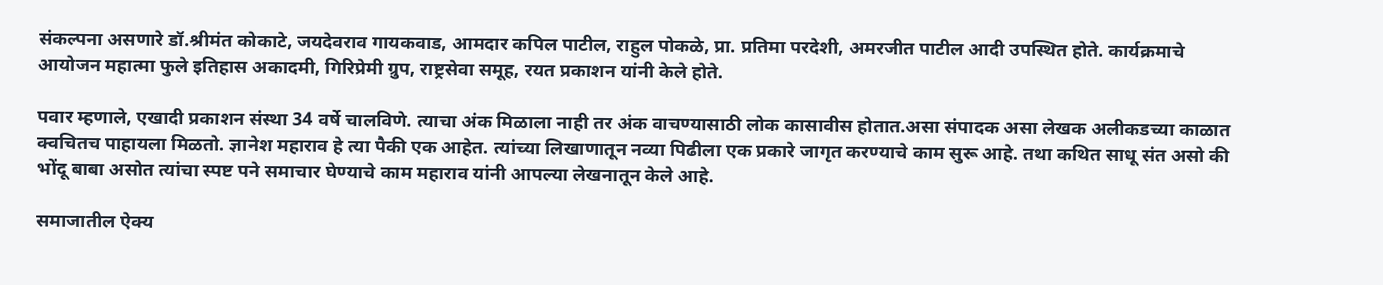संकल्पना असणारे डॉ.श्रीमंत कोकाटे, जयदेवराव गायकवाड, आमदार कपिल पाटील, राहुल पोकळे, प्रा. प्रतिमा परदेशी, अमरजीत पाटील आदी उपस्थित होते. कार्यक्रमाचे आयोजन महात्मा फुले इतिहास अकादमी, गिरिप्रेमी ग्रुप, राष्ट्रसेवा समूह, रयत प्रकाशन यांनी केले होते.

पवार म्हणाले, एखादी प्रकाशन संस्था 34 वर्षे चालविणे. त्याचा अंक मिळाला नाही तर अंक वाचण्यासाठी लोक कासावीस होतात.असा संपादक असा लेखक अलीकडच्या काळात क्वचितच पाहायला मिळतो. ज्ञानेश महाराव हे त्या पैकी एक आहेत. त्यांच्या लिखाणातून नव्या पिढीला एक प्रकारे जागृत करण्याचे काम सुरू आहे. तथा कथित साधू संत असो की भोंदू बाबा असोत त्यांचा स्पष्ट पने समाचार घेण्याचे काम महाराव यांनी आपल्या लेखनातून केले आहे.

समाजातील ऐक्य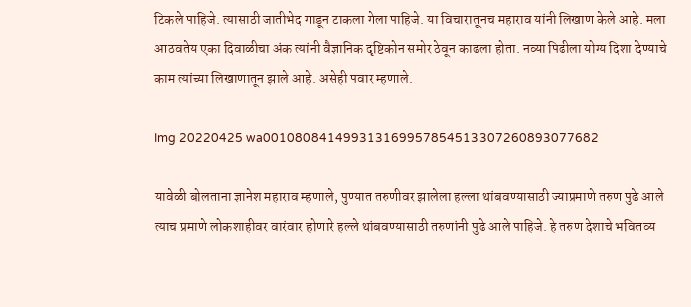टिकले पाहिजे. त्यासाठी जातीभेद गाडून टाकला गेला पाहिजे. या विचारातूनच महाराव यांनी लिखाण केले आहे. मला आठवतेय एका दिवाळीचा अंक त्यांनी वैज्ञानिक दृष्टिकोन समोर ठेवून काढला होता. नव्या पिढीला योग्य दिशा देण्याचे काम त्यांच्या लिखाणातून झाले आहे. असेही पवार म्हणाले.

Img 20220425 wa001080841499313169957854513307260893077682

यावेळी बोलताना ज्ञानेश महाराव म्हणाले, पुण्यात तरुणीवर झालेला हल्ला थांबवण्यासाठी ज्याप्रमाणे तरुण पुढे आले त्याच प्रमाणे लोकशाहीवर वारंवार होणारे हल्ले थांबवण्यासाठी तरुणांनी पुढे आले पाहिजे. हे तरुण देशाचे भवितव्य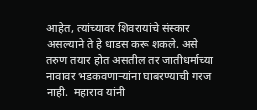आहेत, त्यांच्यावर शिवरायांचे संस्कार असल्याने ते हे धाडस करू शकले. असे तरुण तयार होत असतील तर जातीधर्माच्या नावावर भडकवणाऱ्यांना घाबरण्याची गरज नाही.  महाराव यांनी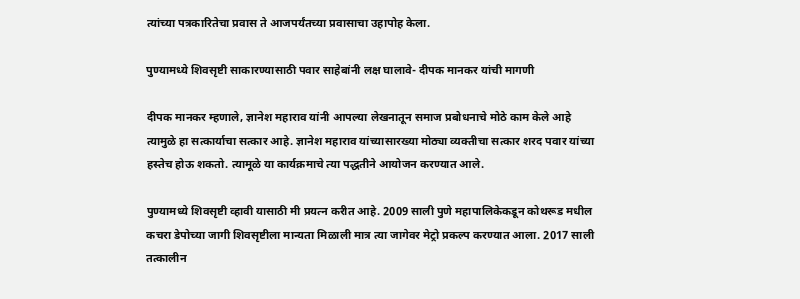त्यांच्या पत्रकारितेचा प्रवास ते आजपर्यंतच्या प्रवासाचा उहापोह केला.

पुण्यामध्ये शिवसृष्टी साकारण्यासाठी पवार साहेबांनी लक्ष घालावे- दीपक मानकर यांची मागणी

दीपक मानकर म्हणाले, ज्ञानेश महाराव यांनी आपल्या लेखनातून समाज प्रबोधनाचे मोठे काम केले आहे त्यामुळे हा सत्कार्याचा सत्कार आहे. ज्ञानेश महाराव यांच्यासारख्या मोठ्या व्यक्तीचा सत्कार शरद पवार यांच्या हस्तेच होऊ शकतो. त्यामूळे या कार्यक्रमाचे त्या पद्धतीने आयोजन करण्यात आले.

पुण्यामध्ये शिवसृष्टी व्हावी यासाठी मी प्रयत्न करीत आहे. 2009 साली पुणे महापालिकेकडून कोथरूड मधील कचरा डेपोच्या जागी शिवसृष्टीला मान्यता मिळाली मात्र त्या जागेवर मेट्रो प्रकल्प करण्यात आला. 2017 साली तत्कालीन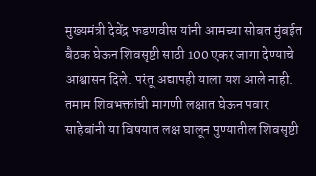मुख्यमंत्री देवेंद्र फडणवीस यांनी आमच्या सोबत मुंबईत बैठक घेऊन शिवसृष्टी साठी 100 एकर जागा देण्याचे आश्वासन दिले. परंतू अद्यापही याला यश आले नाही. तमाम शिवभक्तांची मागणी लक्षात घेऊन पवार साहेबांनी या विषयात लक्ष घालून पुण्यातील शिवसृष्टी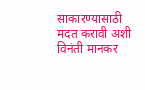साकारण्यासाठी मदत करावी अशी विनंती मानकर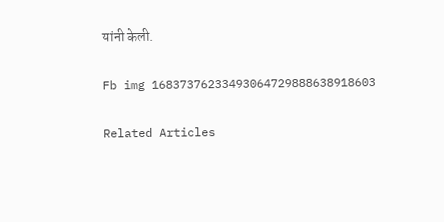यांनी केली.

Fb img 16837376233493064729888638918603

Related Articles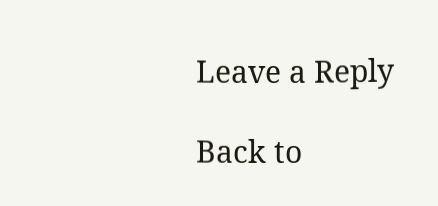Leave a Reply

Back to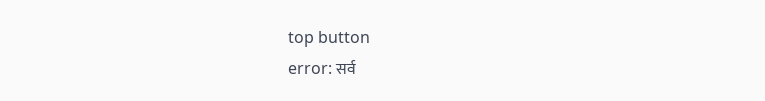top button
error: सर्व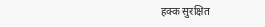हक्क सुरक्षित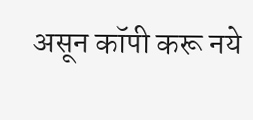असून कॉपी करू नये